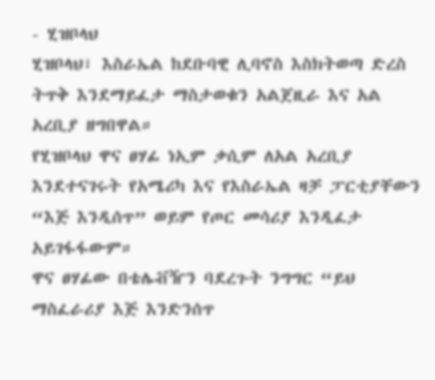- ሂዝቦላህ
ሂዝቦላህ፣ እስራኤል ከደቡባዊ ሊባኖስ እስክትወጣ ድረስ ትጥቅ እንደማይፈታ ማስታወቁን አልጀዚራ እና አል አረቢያ ዘግበዋል።
የሂዝቦላህ ዋና ፀሃፊ ነኢም ቃሲም ለአል አረቢያ እንደተናገሩት የአሜሪካ እና የእስራኤል ዛቻ ፓርቲያቸውን “እጅ እንዲሰጥ” ወይም የጦር መሳሪያ እንዲፈታ አይገፋፋውም።
ዋና ፀሃፊው በቴሌቭዥን ባደረጉት ንግግር “ይህ ማስፈራሪያ እጅ እንድንሰጥ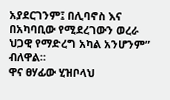አያደርገንም፤ በሊባኖስ እና በአካባቢው የሚደረገውን ወረራ ህጋዊ የማድረግ አካል አንሆንም” ብለዋል።
ዋና ፀሃፊው ሂዝቦላህ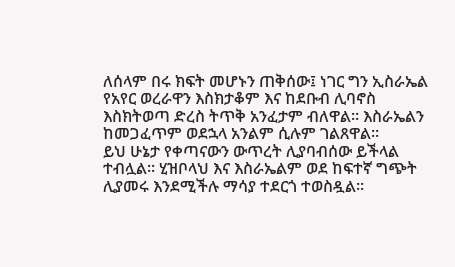ለሰላም በሩ ክፍት መሆኑን ጠቅሰው፤ ነገር ግን ኢስራኤል የአየር ወረራዋን እስክታቆም እና ከደቡብ ሊባኖስ እስክትወጣ ድረስ ትጥቅ አንፈታም ብለዋል። እስራኤልን ከመጋፈጥም ወደኋላ አንልም ሲሉም ገልጸዋል።
ይህ ሁኔታ የቀጣናውን ውጥረት ሊያባብሰው ይችላል ተብሏል። ሂዝቦላህ እና እስራኤልም ወደ ከፍተኛ ግጭት ሊያመሩ እንደሚችሉ ማሳያ ተደርጎ ተወስዷል።